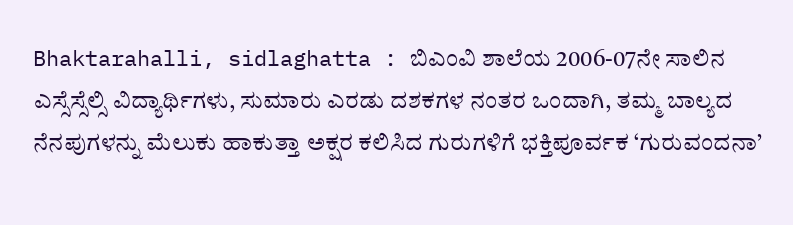Bhaktarahalli, sidlaghatta : ಬಿಎಂವಿ ಶಾಲೆಯ 2006-07ನೇ ಸಾಲಿನ ಎಸ್ಸೆಸ್ಸೆಲ್ಸಿ ವಿದ್ಯಾರ್ಥಿಗಳು, ಸುಮಾರು ಎರಡು ದಶಕಗಳ ನಂತರ ಒಂದಾಗಿ, ತಮ್ಮ ಬಾಲ್ಯದ ನೆನಪುಗಳನ್ನು ಮೆಲುಕು ಹಾಕುತ್ತಾ ಅಕ್ಷರ ಕಲಿಸಿದ ಗುರುಗಳಿಗೆ ಭಕ್ತಿಪೂರ್ವಕ ‘ಗುರುವಂದನಾ’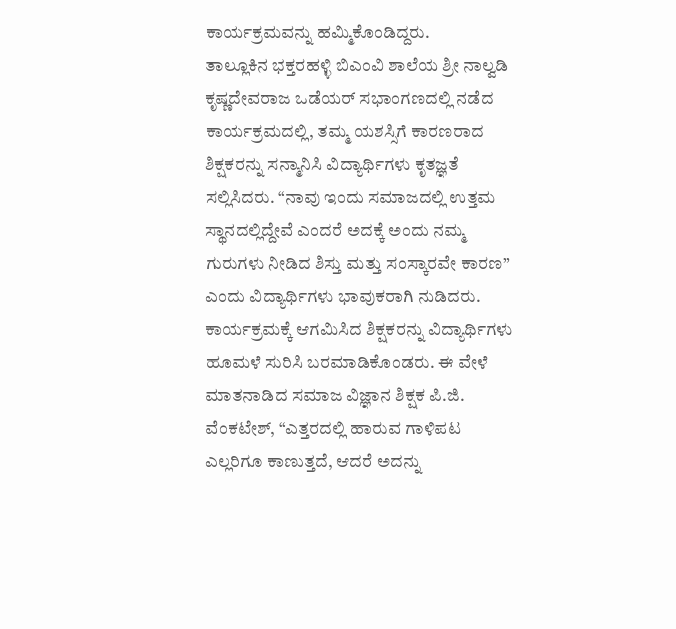ಕಾರ್ಯಕ್ರಮವನ್ನು ಹಮ್ಮಿಕೊಂಡಿದ್ದರು.
ತಾಲ್ಲೂಕಿನ ಭಕ್ತರಹಳ್ಳಿ ಬಿಎಂವಿ ಶಾಲೆಯ ಶ್ರೀ ನಾಲ್ವಡಿ ಕೃಷ್ಣದೇವರಾಜ ಒಡೆಯರ್ ಸಭಾಂಗಣದಲ್ಲಿ ನಡೆದ ಕಾರ್ಯಕ್ರಮದಲ್ಲಿ, ತಮ್ಮ ಯಶಸ್ಸಿಗೆ ಕಾರಣರಾದ ಶಿಕ್ಷಕರನ್ನು ಸನ್ಮಾನಿಸಿ ವಿದ್ಯಾರ್ಥಿಗಳು ಕೃತಜ್ಞತೆ ಸಲ್ಲಿಸಿದರು. “ನಾವು ಇಂದು ಸಮಾಜದಲ್ಲಿ ಉತ್ತಮ ಸ್ಥಾನದಲ್ಲಿದ್ದೇವೆ ಎಂದರೆ ಅದಕ್ಕೆ ಅಂದು ನಮ್ಮ ಗುರುಗಳು ನೀಡಿದ ಶಿಸ್ತು ಮತ್ತು ಸಂಸ್ಕಾರವೇ ಕಾರಣ” ಎಂದು ವಿದ್ಯಾರ್ಥಿಗಳು ಭಾವುಕರಾಗಿ ನುಡಿದರು.
ಕಾರ್ಯಕ್ರಮಕ್ಕೆ ಆಗಮಿಸಿದ ಶಿಕ್ಷಕರನ್ನು ವಿದ್ಯಾರ್ಥಿಗಳು ಹೂಮಳೆ ಸುರಿಸಿ ಬರಮಾಡಿಕೊಂಡರು. ಈ ವೇಳೆ ಮಾತನಾಡಿದ ಸಮಾಜ ವಿಜ್ಞಾನ ಶಿಕ್ಷಕ ಪಿ.ಜಿ. ವೆಂಕಟೇಶ್, “ಎತ್ತರದಲ್ಲಿ ಹಾರುವ ಗಾಳಿಪಟ ಎಲ್ಲರಿಗೂ ಕಾಣುತ್ತದೆ, ಆದರೆ ಅದನ್ನು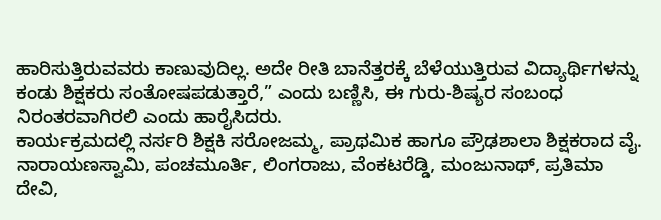ಹಾರಿಸುತ್ತಿರುವವರು ಕಾಣುವುದಿಲ್ಲ. ಅದೇ ರೀತಿ ಬಾನೆತ್ತರಕ್ಕೆ ಬೆಳೆಯುತ್ತಿರುವ ವಿದ್ಯಾರ್ಥಿಗಳನ್ನು ಕಂಡು ಶಿಕ್ಷಕರು ಸಂತೋಷಪಡುತ್ತಾರೆ,” ಎಂದು ಬಣ್ಣಿಸಿ, ಈ ಗುರು-ಶಿಷ್ಯರ ಸಂಬಂಧ ನಿರಂತರವಾಗಿರಲಿ ಎಂದು ಹಾರೈಸಿದರು.
ಕಾರ್ಯಕ್ರಮದಲ್ಲಿ ನರ್ಸರಿ ಶಿಕ್ಷಕಿ ಸರೋಜಮ್ಮ, ಪ್ರಾಥಮಿಕ ಹಾಗೂ ಪ್ರೌಢಶಾಲಾ ಶಿಕ್ಷಕರಾದ ವೈ. ನಾರಾಯಣಸ್ವಾಮಿ, ಪಂಚಮೂರ್ತಿ, ಲಿಂಗರಾಜು, ವೆಂಕಟರೆಡ್ಡಿ, ಮಂಜುನಾಥ್, ಪ್ರತಿಮಾ ದೇವಿ,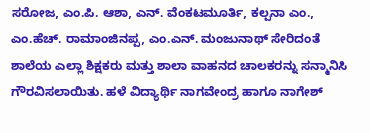ಸರೋಜ, ಎಂ.ಪಿ. ಆಶಾ, ಎನ್. ವೆಂಕಟಮೂರ್ತಿ, ಕಲ್ಪನಾ ಎಂ., ಎಂ.ಹೆಚ್. ರಾಮಾಂಜಿನಪ್ಪ, ಎಂ.ಎನ್. ಮಂಜುನಾಥ್ ಸೇರಿದಂತೆ ಶಾಲೆಯ ಎಲ್ಲಾ ಶಿಕ್ಷಕರು ಮತ್ತು ಶಾಲಾ ವಾಹನದ ಚಾಲಕರನ್ನು ಸನ್ಮಾನಿಸಿ ಗೌರವಿಸಲಾಯಿತು. ಹಳೆ ವಿದ್ಯಾರ್ಥಿ ನಾಗವೇಂದ್ರ ಹಾಗೂ ನಾಗೇಶ್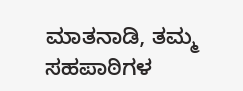ಮಾತನಾಡಿ, ತಮ್ಮ ಸಹಪಾಠಿಗಳ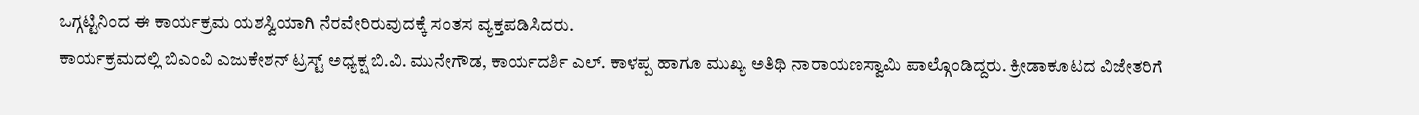ಒಗ್ಗಟ್ಟಿನಿಂದ ಈ ಕಾರ್ಯಕ್ರಮ ಯಶಸ್ವಿಯಾಗಿ ನೆರವೇರಿರುವುದಕ್ಕೆ ಸಂತಸ ವ್ಯಕ್ತಪಡಿಸಿದರು.
ಕಾರ್ಯಕ್ರಮದಲ್ಲಿ ಬಿಎಂವಿ ಎಜುಕೇಶನ್ ಟ್ರಸ್ಟ್ ಅಧ್ಯಕ್ಷ ಬಿ.ವಿ. ಮುನೇಗೌಡ, ಕಾರ್ಯದರ್ಶಿ ಎಲ್. ಕಾಳಪ್ಪ ಹಾಗೂ ಮುಖ್ಯ ಅತಿಥಿ ನಾರಾಯಣಸ್ವಾಮಿ ಪಾಲ್ಗೊಂಡಿದ್ದರು. ಕ್ರೀಡಾಕೂಟದ ವಿಜೇತರಿಗೆ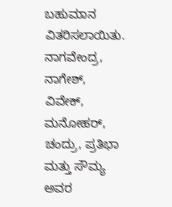ಬಹುಮಾನ ವಿತರಿಸಲಾಯಿತು. ನಾಗವೇಂದ್ರ, ನಾಗೇಶ್, ವಿವೇಕ್, ಮನೋಹರ್, ಚಂದ್ರು, ಪ್ರತಿಭಾ ಮತ್ತು ಸೌಮ್ಯ ಅವರ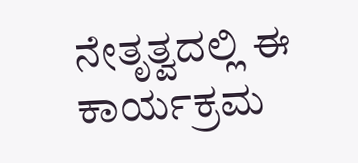ನೇತೃತ್ವದಲ್ಲಿ ಈ ಕಾರ್ಯಕ್ರಮ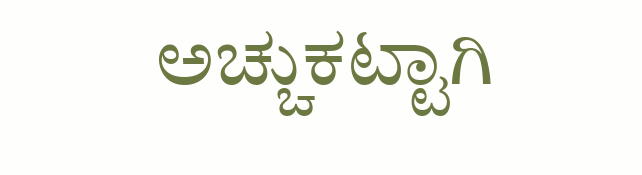ಅಚ್ಚುಕಟ್ಟಾಗಿ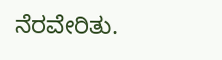ನೆರವೇರಿತು.